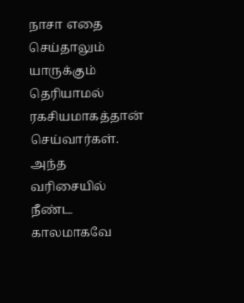நாசா எதை செய்தாலும் யாருக்கும் தெரியாமல் ரகசியமாகத்தான் செய்வார்கள். அந்த வரிசையில் நீண்ட காலமாகவே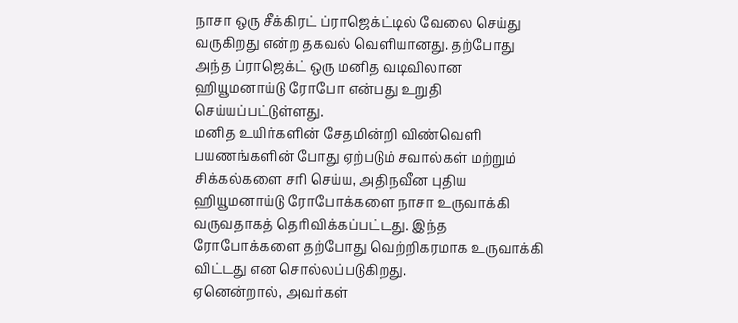நாசா ஒரு சீக்கிரட் ப்ராஜெக்ட்டில் வேலை செய்து வருகிறது என்ற தகவல் வெளியானது. தற்போது அந்த ப்ராஜெக்ட் ஒரு மனித வடிவிலான ஹியூமனாய்டு ரோபோ என்பது உறுதி செய்யப்பட்டுள்ளது.
மனித உயிர்களின் சேதமின்றி விண்வெளி பயணங்களின் போது ஏற்படும் சவால்கள் மற்றும் சிக்கல்களை சரி செய்ய, அதிநவீன புதிய ஹியூமனாய்டு ரோபோக்களை நாசா உருவாக்கி வருவதாகத் தெரிவிக்கப்பட்டது. இந்த ரோபோக்களை தற்போது வெற்றிகரமாக உருவாக்கி விட்டது என சொல்லப்படுகிறது.
ஏனென்றால், அவர்கள்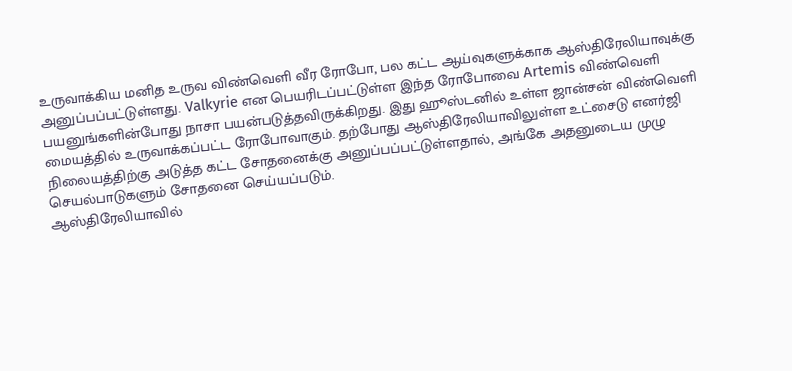உருவாக்கிய மனித உருவ விண்வெளி வீர ரோபோ, பல கட்ட ஆய்வுகளுக்காக ஆஸ்திரேலியாவுக்கு அனுப்பப்பட்டுள்ளது. Valkyrie என பெயரிடப்பட்டுள்ள இந்த ரோபோவை Artemis விண்வெளி பயனுங்களின்போது நாசா பயன்படுத்தவிருக்கிறது. இது ஹூஸ்டனில் உள்ள ஜான்சன் விண்வெளி மையத்தில் உருவாக்கப்பட்ட ரோபோவாகும். தற்போது ஆஸ்திரேலியாவிலுள்ள உட்சைடு எனர்ஜி நிலையத்திற்கு அடுத்த கட்ட சோதனைக்கு அனுப்பப்பட்டுள்ளதால், அங்கே அதனுடைய முழு செயல்பாடுகளும் சோதனை செய்யப்படும்.
ஆஸ்திரேலியாவில்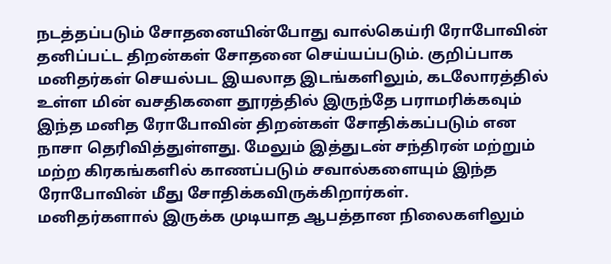நடத்தப்படும் சோதனையின்போது வால்கெய்ரி ரோபோவின் தனிப்பட்ட திறன்கள் சோதனை செய்யப்படும். குறிப்பாக மனிதர்கள் செயல்பட இயலாத இடங்களிலும், கடலோரத்தில் உள்ள மின் வசதிகளை தூரத்தில் இருந்தே பராமரிக்கவும் இந்த மனித ரோபோவின் திறன்கள் சோதிக்கப்படும் என நாசா தெரிவித்துள்ளது. மேலும் இத்துடன் சந்திரன் மற்றும் மற்ற கிரகங்களில் காணப்படும் சவால்களையும் இந்த ரோபோவின் மீது சோதிக்கவிருக்கிறார்கள்.
மனிதர்களால் இருக்க முடியாத ஆபத்தான நிலைகளிலும்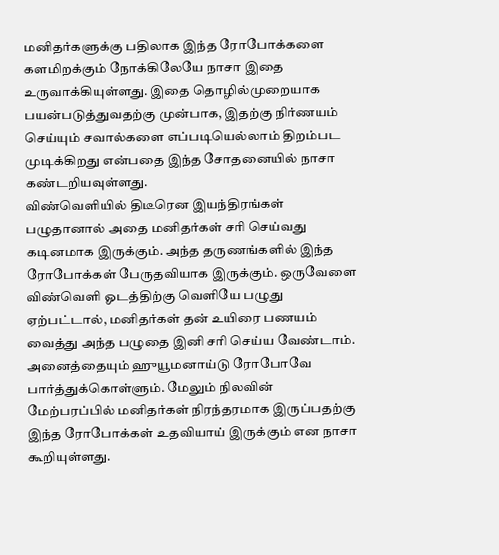மனிதர்களுக்கு பதிலாக இந்த ரோபோக்களை களமிறக்கும் நோக்கிலேயே நாசா இதை உருவாக்கியுள்ளது. இதை தொழில்முறையாக பயன்படுத்துவதற்கு முன்பாக, இதற்கு நிர்ணயம் செய்யும் சவால்களை எப்படியெல்லாம் திறம்பட முடிக்கிறது என்பதை இந்த சோதனையில் நாசா கண்டறியவுள்ளது.
விண்வெளியில் திடீரென இயந்திரங்கள் பழுதானால் அதை மனிதர்கள் சரி செய்வது கடினமாக இருக்கும். அந்த தருணங்களில் இந்த ரோபோக்கள் பேருதவியாக இருக்கும். ஒருவேளை விண்வெளி ஓடத்திற்கு வெளியே பழுது ஏற்பட்டால், மனிதர்கள் தன் உயிரை பணயம் வைத்து அந்த பழுதை இனி சரி செய்ய வேண்டாம். அனைத்தையும் ஹுயூமனாய்டு ரோபோவே பார்த்துக்கொள்ளும். மேலும் நிலவின் மேற்பரப்பில் மனிதர்கள் நிரந்தரமாக இருப்பதற்கு இந்த ரோபோக்கள் உதவியாய் இருக்கும் என நாசா கூறியுள்ளது.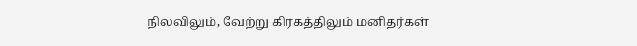நிலவிலும், வேற்று கிரகத்திலும் மனிதர்கள்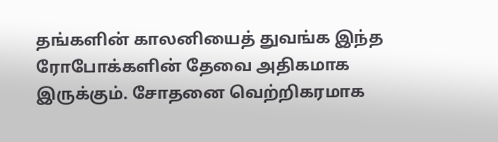தங்களின் காலனியைத் துவங்க இந்த ரோபோக்களின் தேவை அதிகமாக இருக்கும். சோதனை வெற்றிகரமாக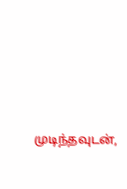முடிந்தவுடன்,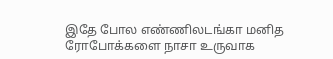இதே போல எண்ணிலடங்கா மனித ரோபோக்களை நாசா உருவாக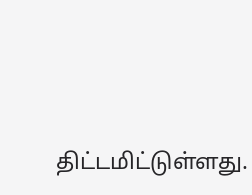திட்டமிட்டுள்ளது.